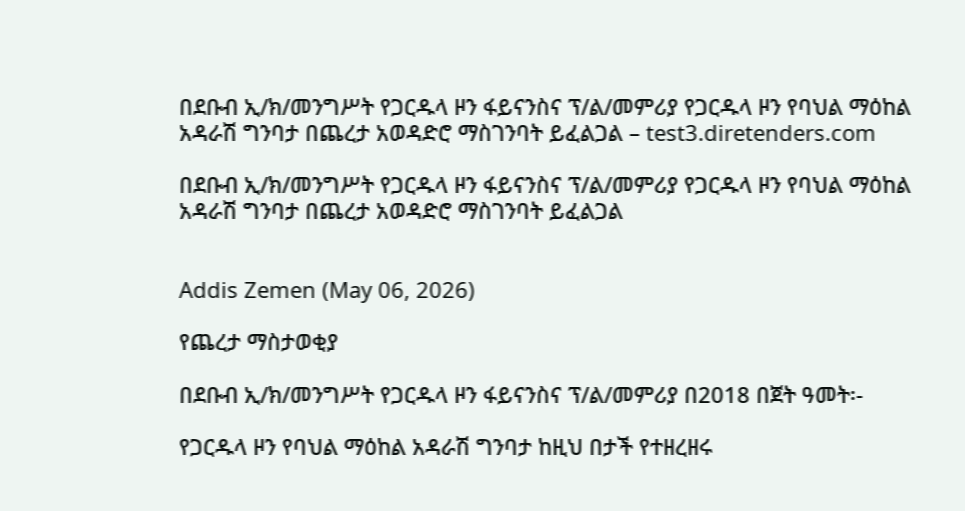በደቡብ ኢ/ክ/መንግሥት የጋርዱላ ዞን ፋይናንስና ፕ/ል/መምሪያ የጋርዱላ ዞን የባህል ማዕከል አዳራሽ ግንባታ በጨረታ አወዳድሮ ማስገንባት ይፈልጋል – test3.diretenders.com

በደቡብ ኢ/ክ/መንግሥት የጋርዱላ ዞን ፋይናንስና ፕ/ል/መምሪያ የጋርዱላ ዞን የባህል ማዕከል አዳራሽ ግንባታ በጨረታ አወዳድሮ ማስገንባት ይፈልጋል


Addis Zemen (May 06, 2026)

የጨረታ ማስታወቂያ

በደቡብ ኢ/ክ/መንግሥት የጋርዱላ ዞን ፋይናንስና ፕ/ል/መምሪያ በ2018 በጀት ዓመት፡-

የጋርዱላ ዞን የባህል ማዕከል አዳራሽ ግንባታ ከዚህ በታች የተዘረዘሩ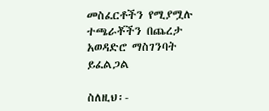መስፈርቶችን የሚያሟሉ ተጫራቾችን በጨረታ አወዳድሮ ማስገንባት ይፈልጋል

ስለዚህ፡-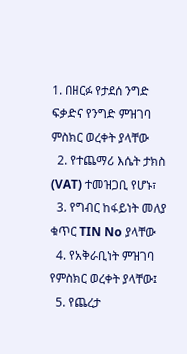1. በዘርፉ የታደሰ ንግድ ፍቃድና የንግድ ምዝገባ ምስክር ወረቀት ያላቸው
  2. የተጨማሪ እሴት ታክስ (VAT) ተመዝጋቢ የሆኑ፣
  3. የግብር ከፋይነት መለያ ቁጥር TIN No ያላቸው
  4. የአቅራቢነት ምዝገባ የምስክር ወረቀት ያላቸው፤
  5. የጨረታ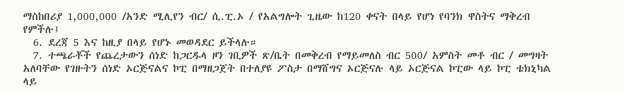ማስከበሪያ 1,000,000 /አንድ ሚሊየን ብር/ ሲ.ፒ.ኦ / የአልግሎት ጊዜው ከ120 ቀናት በላይ የሆነ የባንክ ዋስትና ማቅረብ የምችሉ፤
  6. ደረጃ 5 እና ከዚያ በላይ የሆኑ መወዳደር ይችላሉ።
  7. ተጫራቾች የጨረታውን ሰነድ ከጋርዱላ ዞን ገቢዎች ጽ/ቤት በመቅረብ የማይመለስ ብር 500/ አምስት መቶ ብር / መግዛት አለባቸው የገዙትን ሰነድ ኦርጅናልና ኮፒ በማዘጋጀት በተለያዩ ፖስታ በማሸግና ኦርጅናሉ ላይ ኦርጅናል ኮፒው ላይ ኮፒ ቴክኒካል ላይ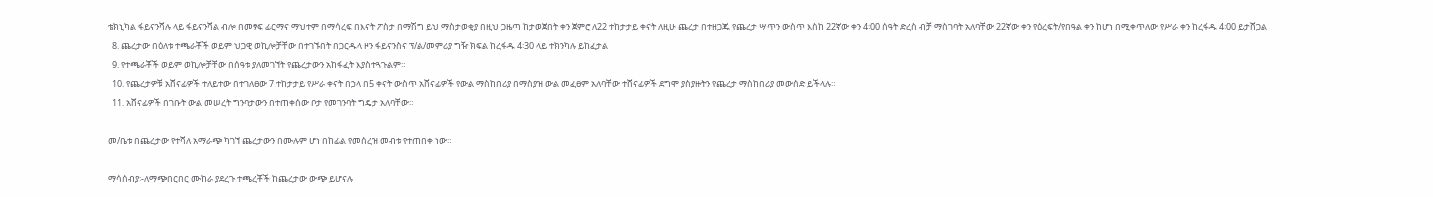ቴክኒካል ፋይናንሻሉ ላይ ፋይናንሻል ብሎ በመፃፍ ፊርማና ማህተም በማሳረፍ በእናት ፖስታ በማሽግ ይህ ማስታወቂያ በዚህ ጋዜጣ ከታወጀበት ቀን ጀምሮ ለ22 ተከታታይ ቀናት ለዚሁ ጨረታ በተዘጋጁ የጨረታ ሣጥን ውስጥ እስከ 22ኛው ቀን 4፡00 ሰዓት ድረስ ብቻ ማስገባት አለባቸው 22ኛው ቀን የዕረፍት/የበዓል ቀን ከሆነ በሚቀጥለው የሥራ ቀን ከረፋዱ 4፡00 ይታሸጋል
  8. ጨረታው በዕለቱ ተጫራቾች ወይም ህጋዊ ወኪሎቻቸው በተገኙበት በጋርዱላ ዞን ፋይናንስና ፕ/ል/መምሪያ ግዥ ክፍል ከረፋዱ 4፡30 ላይ ተክንካሉ ይከፈታል
  9. የተጫራቾች ወይም ወኪሎቻቸው በሰዓቱ ያለመገኘት የጨረታውን አከፋፈት እያስተጓጉልም።
  10. የጨረታዎቹ አሸናፊዎች ተለይተው በተገለፀው 7 ተከታታይ የሥራ ቀናት በኃላ በ5 ቀናት ውስጥ አሸናፊዎች የውል ማስከበሪያ በማስያዝ ውል መፈፀም አለባቸው ተሸናፊዎች ደግሞ ያስያዙትን የጨረታ ማስከበሪያ መውሰድ ይችላሉ።
  11. አሸናፊዎች በገቡት ውል መሠረት ግንባታውን በተጠቀሰው ቦታ የመገንባት ግዴታ አለባቸው።

መ/ቤቱ በጨረታው የተሻለ አማራጭ ካገኘ ጨረታውን በሙሉም ሆነ በከፊል የመሰረዝ መብቱ የተጠበቀ ነው።

ማሳሰብያ፡-ለማጭበርበር ሙከራ ያደረጉ ተጫረቾች ከጨረታው ውጭ ይሆናሉ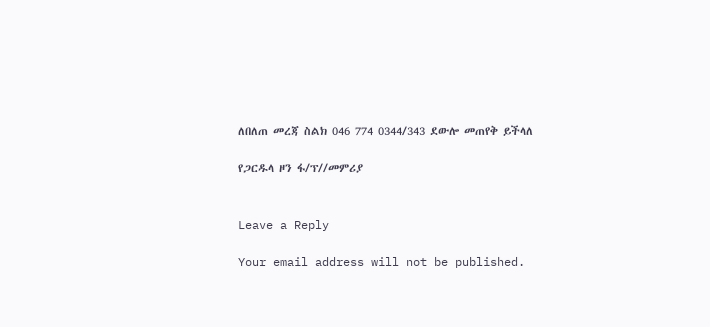ለበለጠ መረጃ ስልክ 046 774 0344/343 ደውሎ መጠየቅ ይችላለ

የጋርዱላ ዞን ፋ/ፕ//መምሪያ


Leave a Reply

Your email address will not be published.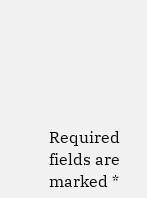Required fields are marked *